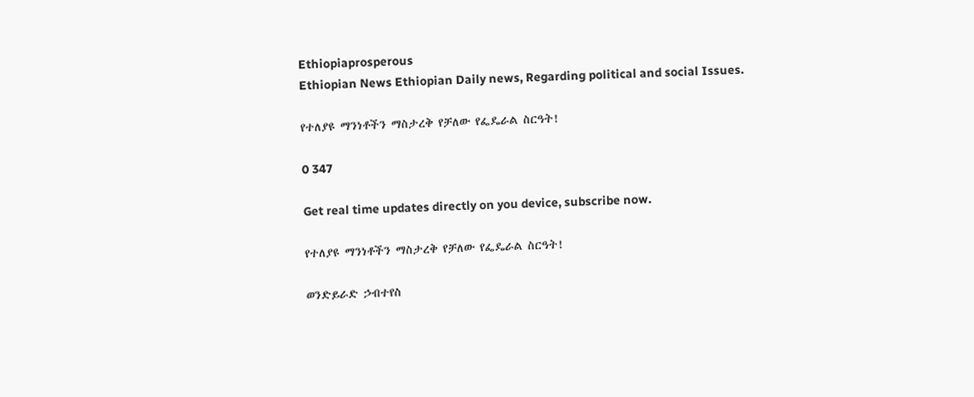Ethiopiaprosperous
Ethiopian News Ethiopian Daily news, Regarding political and social Issues.

የተለያዩ ማንነቶችን ማስታረቅ የቻለው የፌዴራል ስርዓት!

0 347

Get real time updates directly on you device, subscribe now.

የተለያዩ ማንነቶችን ማስታረቅ የቻለው የፌዴራል ስርዓት!

ወንድይራድ ኃብተየስ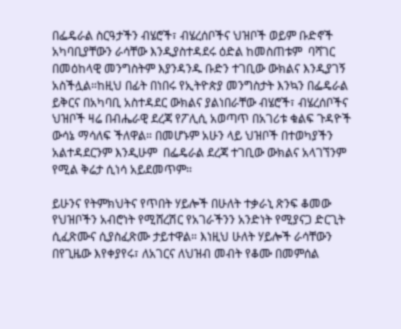በፌዴራል ስርዓታችን ብሄሮች፣ ብሄረሰቦችና ህዝቦች ወይም ቡድኖች አካባቢያቸውን ራሳቸው እንዲያስተዳደሩ ዕድል ከመስጠቱም  ባሻገር በመዕከላዊ መንግስትም እያንዳንዱ ቡድን ተገቢው ውክልና እንዲያገኝ  አስችሏል።ከዚህ በፊት በነበሩ የኢትዮጵያ መንግስታት እንኳን በፌዴራል ይቅርና በአካባቢ አስተዳደር ውክልና ያልነበራቸው ብሄሮች፣ ብሄረሰቦችና ህዝቦች ዛሬ በብሔራዊ ደረጃ የፖሊሲ አወጣጥ በአገሪቱ ቁልፍ ጉዳዮች ውሳኔ ማሳለፍ ችለዋል። በመሆኑም አሁን ላይ ህዝቦች በተወካያችን አልተዳደርንም እንዲሁም  በፌዴራል ደረጃ ተገቢው ውክልና አላገኘንም የሚል ቅሬታ ሲነሳ አይደመጥም።

ይሁንና የትምክህትና የጥበት ሃይሎች በሁለት ተቃራኒ ጽንፍ ቆመው የህዝቦችን አብሮነት የሚሸረሽር የአገራችንን አንድነት የሚያናጋ ድርጊት ሲፈጽሙና ሲያስፈጽሙ ታይተዋል። እነዚህ ሁለት ሃይሎች ራሳቸውን በየጊዜው እየቀያየሩ፣ ለአገርና ለህዝብ መብት የቆሙ በመምሰል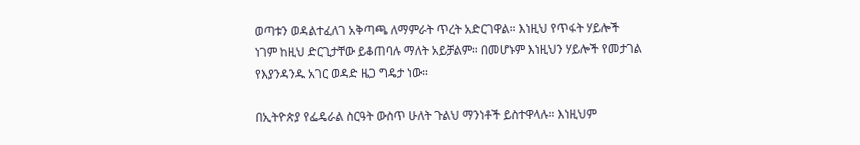ወጣቱን ወዳልተፈለገ አቅጣጫ ለማምራት ጥረት አድርገዋል። እነዚህ የጥፋት ሃይሎች ነገም ከዚህ ድርጊታቸው ይቆጠባሉ ማለት አይቻልም። በመሆኑም እነዚህን ሃይሎች የመታገል የእያንዳንዱ አገር ወዳድ ዜጋ ግዴታ ነው።

በኢትዮጵያ የፌዴራል ስርዓት ውስጥ ሁለት ጉልህ ማንነቶች ይስተዋላሉ። እነዚህም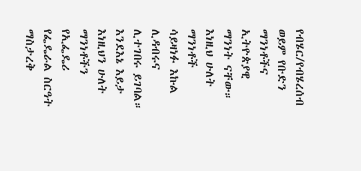የብሄር/የብሄረሰብ ወይም የቡድን ማንነቶችና ኢትዮጵያዊ ማንነት ናቸው። እነዚህ ሁለት ማንነቶች  ሳይዛነፉ እኩል ሊዳብሩና ሊተገበሩ ይገባል። እንደእኔ እይታ እነዚህን ሁለት ማንነቶችን የኢፌዴሪ የፌዴራል ስርዓት ማስታረቅ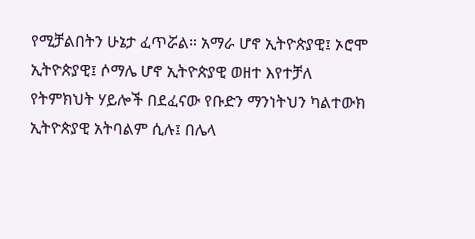የሚቻልበትን ሁኔታ ፈጥሯል። አማራ ሆኖ ኢትዮጵያዊ፤ ኦሮሞ ኢትዮጵያዊ፤ ሶማሌ ሆኖ ኢትዮጵያዊ ወዘተ እየተቻለ የትምክህት ሃይሎች በደፈናው የቡድን ማንነትህን ካልተውክ ኢትዮጵያዊ አትባልም ሲሉ፤ በሌላ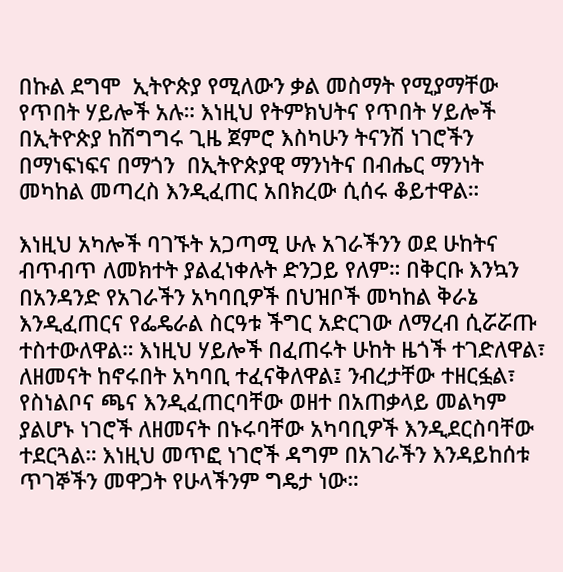በኩል ደግሞ  ኢትዮጵያ የሚለውን ቃል መስማት የሚያማቸው የጥበት ሃይሎች አሉ። እነዚህ የትምክህትና የጥበት ሃይሎች በኢትዮጵያ ከሽግግሩ ጊዜ ጀምሮ እስካሁን ትናንሽ ነገሮችን በማነፍነፍና በማጎን  በኢትዮጵያዊ ማንነትና በብሔር ማንነት መካከል መጣረስ እንዲፈጠር አበክረው ሲሰሩ ቆይተዋል።

እነዚህ አካሎች ባገኙት አጋጣሚ ሁሉ አገራችንን ወደ ሁከትና ብጥብጥ ለመክተት ያልፈነቀሉት ድንጋይ የለም። በቅርቡ እንኳን  በአንዳንድ የአገራችን አካባቢዎች በህዝቦች መካከል ቅራኔ እንዲፈጠርና የፌዴራል ስርዓቱ ችግር አድርገው ለማረብ ሲሯሯጡ ተስተውለዋል። እነዚህ ሃይሎች በፈጠሩት ሁከት ዜጎች ተገድለዋል፣ ለዘመናት ከኖሩበት አካባቢ ተፈናቅለዋል፤ ንብረታቸው ተዘርፏል፣ የስነልቦና ጫና እንዲፈጠርባቸው ወዘተ በአጠቃላይ መልካም ያልሆኑ ነገሮች ለዘመናት በኑሩባቸው አካባቢዎች እንዲደርስባቸው ተደርጓል። እነዚህ መጥፎ ነገሮች ዳግም በአገራችን እንዳይከሰቱ ጥገኞችን መዋጋት የሁላችንም ግዴታ ነው።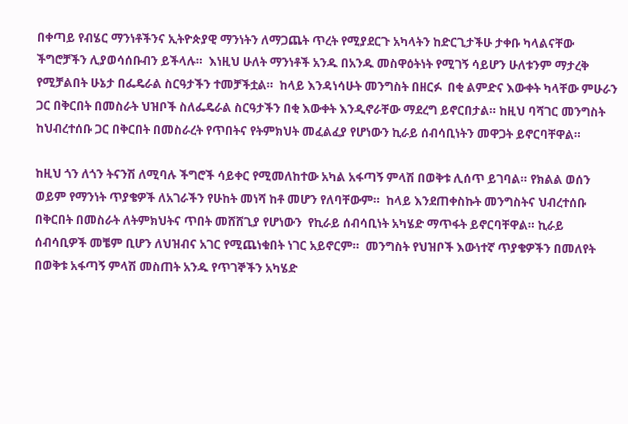በቀጣይ የብሄር ማንነቶችንና ኢትዮጵያዊ ማንነትን ለማጋጨት ጥረት የሚያደርጉ አካላትን ከድርጊታችሁ ታቀቡ ካላልናቸው ችግሮቻችን ሊያወሳሰቡብን ይችላሉ።  እነዚህ ሁለት ማንነቶች አንዱ በአንዱ መስዋዕትነት የሚገኝ ሳይሆን ሁለቱንም ማታረቅ የሚቻልበት ሁኔታ በፌዴራል ስርዓታችን ተመቻችቷል።  ከላይ እንዳነሳሁት መንግስት በዘርፉ  በቂ ልምድና እውቀት ካላቸው ምሁራን ጋር በቅርበት በመስራት ህዝቦች ስለፌዴራል ስርዓታችን በቂ እውቀት እንዲኖራቸው ማደረግ ይኖርበታል። ከዚህ ባሻገር መንግስት ከህብረተሰቡ ጋር በቅርበት በመስራረት የጥበትና የትምክህት መፈልፈያ የሆነውን ኪራይ ሰብሳቢነትን መዋጋት ይኖርባቸዋል።

ከዚህ ጎን ለጎን ትናንሽ ለሚባሉ ችግሮች ሳይቀር የሚመለከተው አካል አፋጣኝ ምላሽ በወቅቱ ሊሰጥ ይገባል። የክልል ወሰን ወይም የማንነት ጥያቄዎች ለአገራችን የሁከት መነሻ ከቶ መሆን የለባቸውም።  ከላይ እንደጠቀስኩት መንግስትና ህብረተሰቡ በቅርበት በመስራት ለትምክህትና ጥበት መሸሸጊያ የሆነውን  የኪራይ ሰብሳቢነት አካሄድ ማጥፋት ይኖርባቸዋል። ኪራይ ሰብሳቢዎች መቼም ቢሆን ለህዝብና አገር የሚጨነቁበት ነገር አይኖርም።  መንግስት የህዝቦች እውነተኛ ጥያቄዎችን በመለየት በወቅቱ አፋጣኝ ምላሽ መስጠት አንዱ የጥገኞችን አካሄድ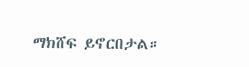ማክሸፍ ይኖርበታል።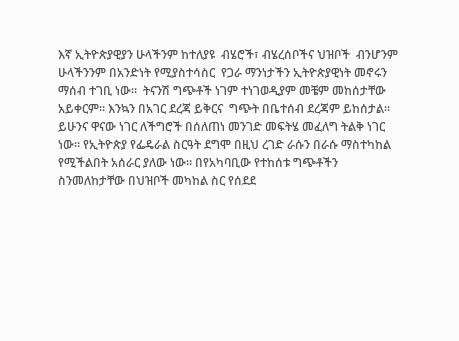እኛ ኢትዮጵያዊያን ሁላችንም ከተለያዩ  ብሄሮች፣ ብሄረሰቦችና ህዝቦች  ብንሆንም ሁላችንንም በአንድነት የሚያስተሳስር  የጋራ ማንነታችን ኢትዮጵያዊነት መኖሩን ማሰብ ተገቢ ነው።  ትናንሽ ግጭቶች ነገም ተነገወዲያም መቼም መከሰታቸው አይቀርም። እንኳን በአገር ደረጃ ይቅርና  ግጭት በቤተሰብ ደረጃም ይከሰታል። ይሁንና ዋናው ነገር ለችግሮች በሰለጠነ መንገድ መፍትሄ መፈለግ ትልቅ ነገር ነው። የኢትዮጵያ የፌዴራል ስርዓት ደግሞ በዚህ ረገድ ራሱን በራሱ ማስተካከል የሚችልበት አሰራር ያለው ነው። በየአካባቢው የተከሰቱ ግጭቶችን ስንመለከታቸው በህዝቦች መካከል ስር የሰደደ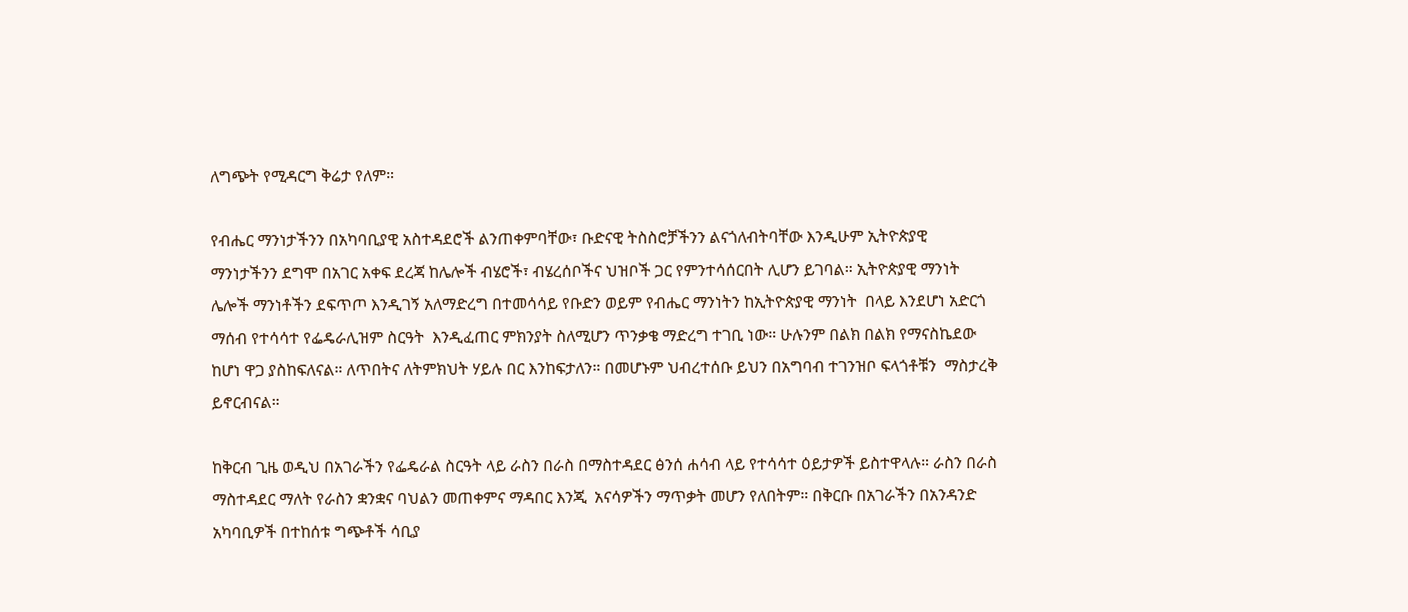ለግጭት የሚዳርግ ቅሬታ የለም።

የብሔር ማንነታችንን በአካባቢያዊ አስተዳደሮች ልንጠቀምባቸው፣ ቡድናዊ ትስስሮቻችንን ልናጎለብትባቸው እንዲሁም ኢትዮጵያዊ ማንነታችንን ደግሞ በአገር አቀፍ ደረጃ ከሌሎች ብሄሮች፣ ብሄረሰቦችና ህዝቦች ጋር የምንተሳሰርበት ሊሆን ይገባል። ኢትዮጵያዊ ማንነት ሌሎች ማንነቶችን ደፍጥጦ እንዲገኝ አለማድረግ በተመሳሳይ የቡድን ወይም የብሔር ማንነትን ከኢትዮጵያዊ ማንነት  በላይ እንደሆነ አድርጎ ማሰብ የተሳሳተ የፌዴራሊዝም ስርዓት  እንዲፈጠር ምክንያት ስለሚሆን ጥንቃቄ ማድረግ ተገቢ ነው። ሁሉንም በልክ በልክ የማናስኬደው ከሆነ ዋጋ ያስከፍለናል። ለጥበትና ለትምክህት ሃይሉ በር እንከፍታለን። በመሆኑም ህብረተሰቡ ይህን በአግባብ ተገንዝቦ ፍላጎቶቹን  ማስታረቅ ይኖርብናል።

ከቅርብ ጊዜ ወዲህ በአገራችን የፌዴራል ስርዓት ላይ ራስን በራስ በማስተዳደር ፅንሰ ሐሳብ ላይ የተሳሳተ ዕይታዎች ይስተዋላሉ። ራስን በራስ ማስተዳደር ማለት የራስን ቋንቋና ባህልን መጠቀምና ማዳበር እንጂ  አናሳዎችን ማጥቃት መሆን የለበትም። በቅርቡ በአገራችን በአንዳንድ አካባቢዎች በተከሰቱ ግጭቶች ሳቢያ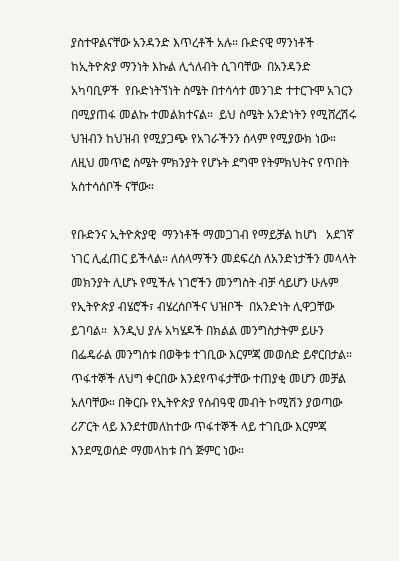ያስተዋልናቸው አንዳንድ እጥረቶች አሉ። ቡድናዊ ማንነቶች ከኢትዮጵያ ማንነት እኩል ሊጎለብት ሲገባቸው  በአንዳንድ  አካባቢዎች  የቡድነትኘነት ስሜት በተሳሳተ መንገድ ተተርጉሞ አገርን በሚያጠፋ መልኩ ተመልክተናል።  ይህ ስሜት አንድነትን የሚሸረሽሩ ህዝብን ከህዝብ የሚያጋጭ የአገራችንን ሰላም የሚያውክ ነው። ለዚህ መጥፎ ስሜት ምክንያት የሆኑት ደግሞ የትምክህትና የጥበት አስተሳሰቦች ናቸው።

የቡድንና ኢትዮጵያዊ  ማንነቶች ማመጋገብ የማይቻል ከሆነ   አደገኛ ነገር ሊፈጠር ይችላል። ለሰላማችን መደፍረስ ለአንድነታችን መላላት መክንያት ሊሆኑ የሚችሉ ነገሮችን መንግስት ብቻ ሳይሆን ሁሉም የኢትዮጵያ ብሄሮች፣ ብሄረሰቦችና ህዝቦች  በአንድነት ሊዋጋቸው ይገባል።  እንዲህ ያሉ አካሄዶች በክልል መንግስታትም ይሁን በፌዴራል መንግስቱ በወቅቱ ተገቢው እርምጃ መወሰድ ይኖርበታል። ጥፋተኞች ለህግ ቀርበው እንደየጥፋታቸው ተጠያቂ መሆን መቻል አለባቸው። በቅርቡ የኢትዮጵያ የሰብዓዊ መብት ኮሚሽን ያወጣው ሪፖርት ላይ እንደተመለከተው ጥፋተኞች ላይ ተገቢው እርምጃ እንደሚወሰድ ማመላከቱ በጎ ጅምር ነው።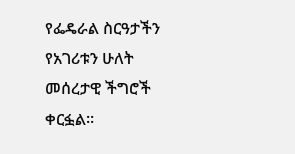የፌዴራል ስርዓታችን የአገሪቱን ሁለት መሰረታዊ ችግሮች ቀርፏል።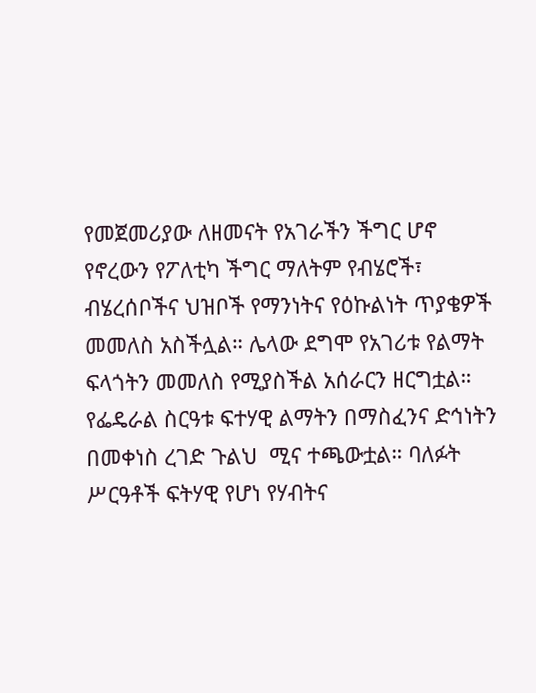የመጀመሪያው ለዘመናት የአገራችን ችግር ሆኖ የኖረውን የፖለቲካ ችግር ማለትም የብሄሮች፣ ብሄረሰቦችና ህዝቦች የማንነትና የዕኩልነት ጥያቄዎች መመለስ አስችሏል። ሌላው ደግሞ የአገሪቱ የልማት ፍላጎትን መመለስ የሚያስችል አሰራርን ዘርግቷል።  የፌዴራል ስርዓቱ ፍተሃዊ ልማትን በማስፈንና ድኅነትን በመቀነስ ረገድ ጉልህ  ሚና ተጫውቷል። ባለፉት ሥርዓቶች ፍትሃዊ የሆነ የሃብትና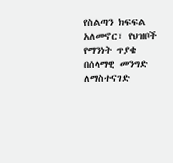የስልጣን ክፍፍል አለመኖር፣ የህዝቦች የማንነት ጥያቄ በሰላማዊ መንግድ ለማስተናገድ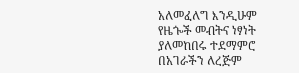አለመፈለግ እንዲሁም የዜጐች መብትና ነፃነት ያለመከበሩ ተደማምሮ በአገራችን ለረጅም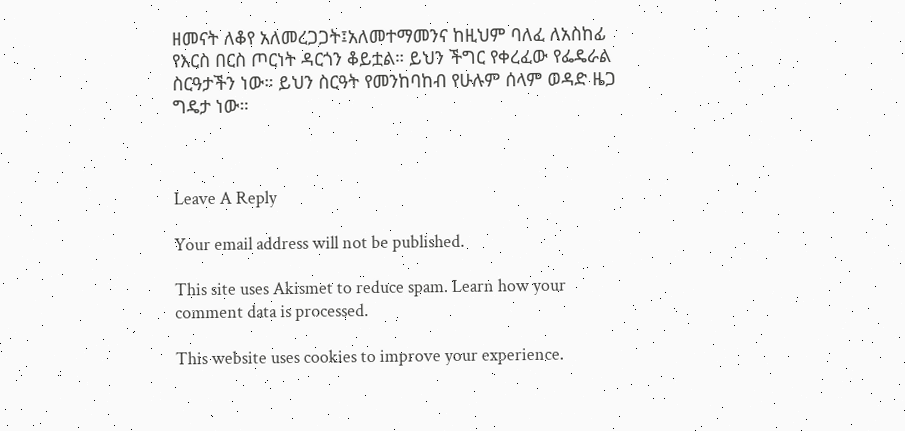ዘመናት ለቆየ አለመረጋጋት፤አለመተማመንና ከዚህም ባለፈ ለአስከፊ የእርስ በርስ ጦርነት ዳርጎን ቆይቷል። ይህን ችግር የቀረፈው የፌዴራል ስርዓታችን ነው። ይህን ስርዓት የመንከባከብ የሁሉም ሰላም ወዳድ ዜጋ ግዴታ ነው።



Leave A Reply

Your email address will not be published.

This site uses Akismet to reduce spam. Learn how your comment data is processed.

This website uses cookies to improve your experience.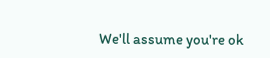We'll assume you're ok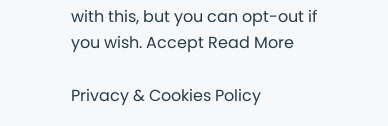with this, but you can opt-out if you wish. Accept Read More

Privacy & Cookies Policy